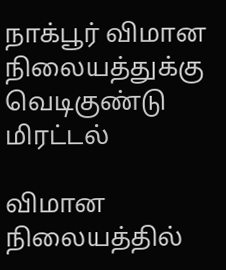நாக்பூர் விமான நிலையத்துக்கு வெடிகுண்டு மிரட்டல்

விமான நிலையத்தில்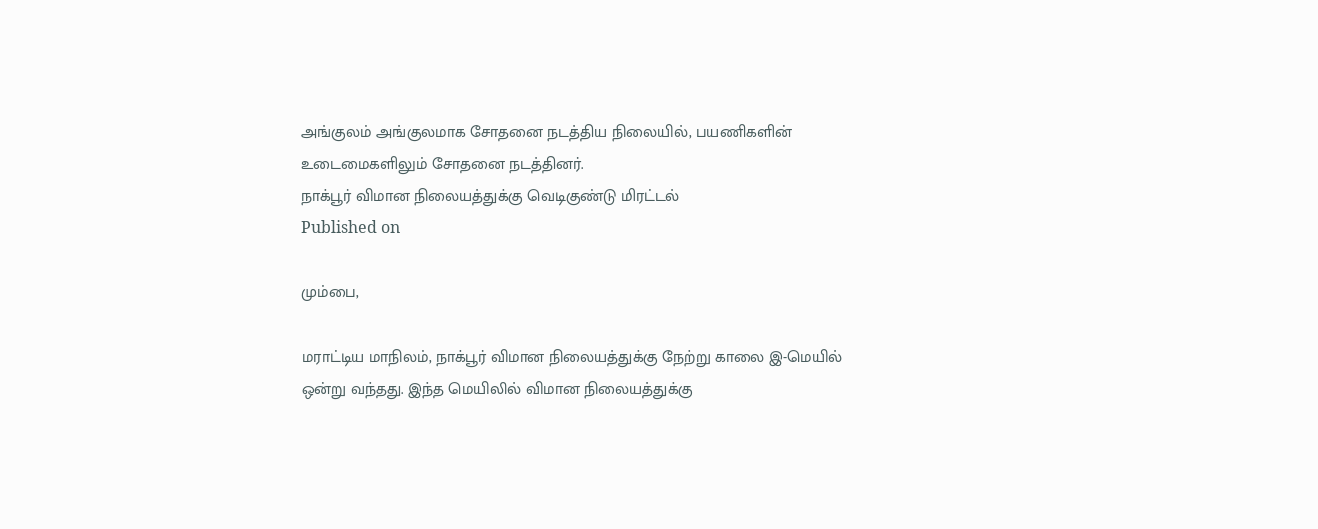அங்குலம் அங்குலமாக சோதனை நடத்திய நிலையில், பயணிகளின் உடைமைகளிலும் சோதனை நடத்தினர்.
நாக்பூர் விமான நிலையத்துக்கு வெடிகுண்டு மிரட்டல்
Published on

மும்பை,

மராட்டிய மாநிலம், நாக்பூர் விமான நிலையத்துக்கு நேற்று காலை இ-மெயில் ஒன்று வந்தது. இந்த மெயிலில் விமான நிலையத்துக்கு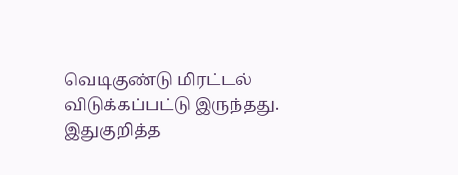வெடிகுண்டு மிரட்டல் விடுக்கப்பட்டு இருந்தது. இதுகுறித்த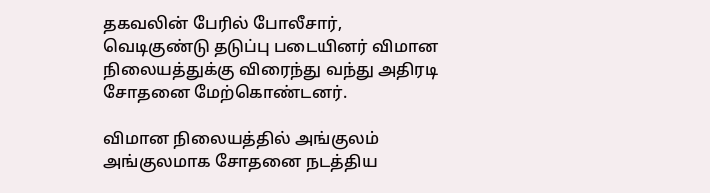தகவலின் பேரில் போலீசார், வெடிகுண்டு தடுப்பு படையினர் விமான நிலையத்துக்கு விரைந்து வந்து அதிரடி சோதனை மேற்கொண்டனர்.

விமான நிலையத்தில் அங்குலம் அங்குலமாக சோதனை நடத்திய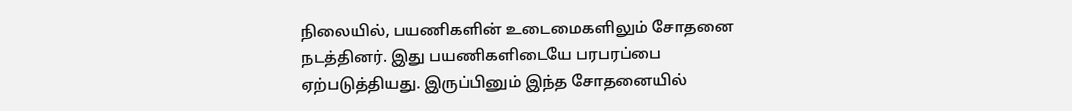நிலையில், பயணிகளின் உடைமைகளிலும் சோதனை நடத்தினர். இது பயணிகளிடையே பரபரப்பை ஏற்படுத்தியது. இருப்பினும் இந்த சோதனையில்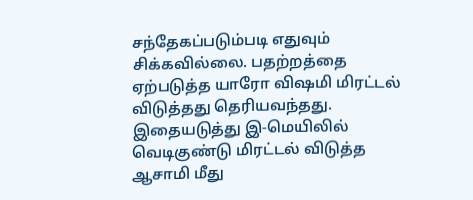சந்தேகப்படும்படி எதுவும் சிக்கவில்லை. பதற்றத்தை ஏற்படுத்த யாரோ விஷமி மிரட்டல் விடுத்தது தெரியவந்தது. இதையடுத்து இ-மெயிலில் வெடிகுண்டு மிரட்டல் விடுத்த ஆசாமி மீது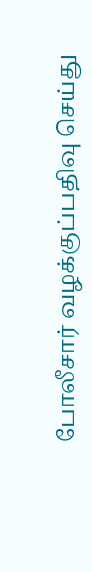போலீசார் வழக்குப்பதிவு செய்து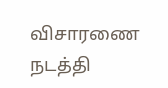விசாரணை நடத்தி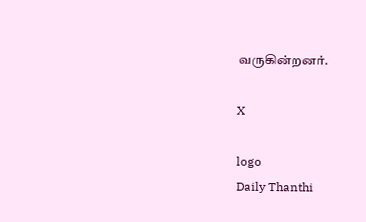வருகின்றனர்.

X

logo
Daily Thanthi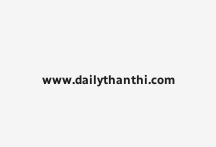www.dailythanthi.com